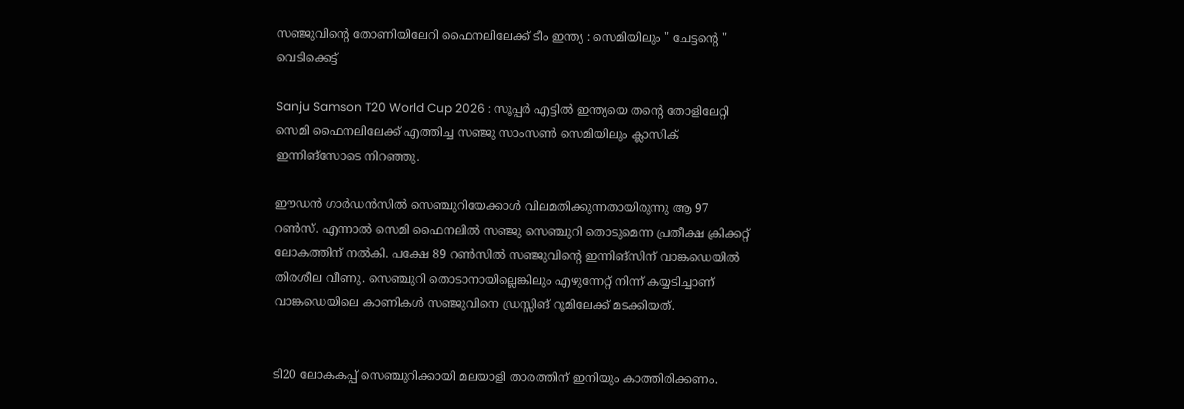സഞ്ജുവിന്റെ തോണിയിലേറി ഫൈനലിലേക്ക് ടീം ഇന്ത്യ : സെമിയിലും " ചേട്ടന്റെ " വെടിക്കെട്ട്

Sanju Samson T20 World Cup 2026 : സൂപ്പർ എട്ടില്‍ ഇന്ത്യയെ തന്റെ തോളിലേറ്റി സെമി ഫൈനലിലേക്ക് എത്തിച്ച സഞ്ജു സാംസണ്‍ സെമിയിലും ക്ലാസിക് ഇന്നിങ്സോടെ നിറഞ്ഞു.

ഈഡൻ ഗാർഡൻസില്‍ സെഞ്ചുറിയേക്കാള്‍ വിലമതിക്കുന്നതായിരുന്നു ആ 97 റണ്‍സ്. എന്നാല്‍ സെമി ഫൈനലില്‍ സഞ്ജു സെഞ്ചുറി തൊടുമെന്ന പ്രതീക്ഷ ക്രിക്കറ്റ് ലോകത്തിന് നല്‍കി. പക്ഷേ 89 റണ്‍സില്‍ സഞ്ജുവിന്റെ ഇന്നിങ്സിന് വാങ്കഡെയില്‍ തിരശീല വീണു. സെഞ്ചുറി തൊടാനായില്ലെങ്കിലും എഴുന്നേറ്റ് നിന്ന് കയ്യടിച്ചാണ് വാങ്കഡെയിലെ കാണികള്‍ സഞ്ജുവിനെ ഡ്രസ്സിങ് റൂമിലേക്ക് മടക്കിയത്.


ടി20 ലോകകപ്പ് സെഞ്ചുറിക്കായി മലയാളി താരത്തിന് ഇനിയും കാത്തിരിക്കണം.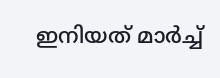ഇനിയത് മാർച്ച്‌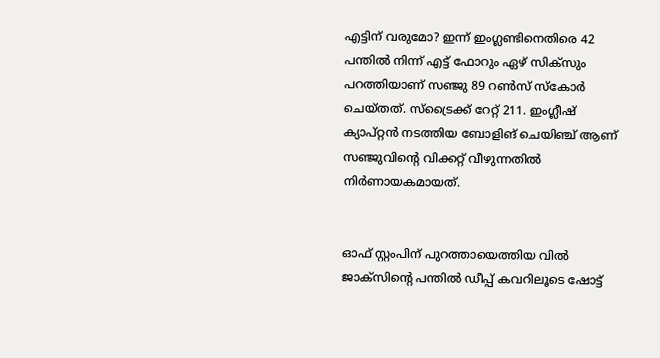എട്ടിന് വരുമോ? ഇന്ന് ഇംഗ്ലണ്ടിനെതിരെ 42 പന്തില്‍ നിന്ന് എട്ട് ഫോറും ഏഴ് സിക്സും പറത്തിയാണ് സഞ്ജു 89 റണ്‍സ് സ്കോർ ചെയ്തത്. സ്ട്രൈക്ക് റേറ്റ് 211. ഇംഗ്ലീഷ് ക്യാപ്റ്റൻ നടത്തിയ ബോളിങ് ചെയിഞ്ച് ആണ് സഞ്ജുവിന്റെ വിക്കറ്റ് വീഴുന്നതില്‍ നിർണായകമായത്.


ഓഫ് സ്റ്റംപിന് പുറത്തായെത്തിയ വില്‍ ജാക്സിന്റെ പന്തില്‍ ഡീപ്പ് കവറിലൂടെ ഷോട്ട്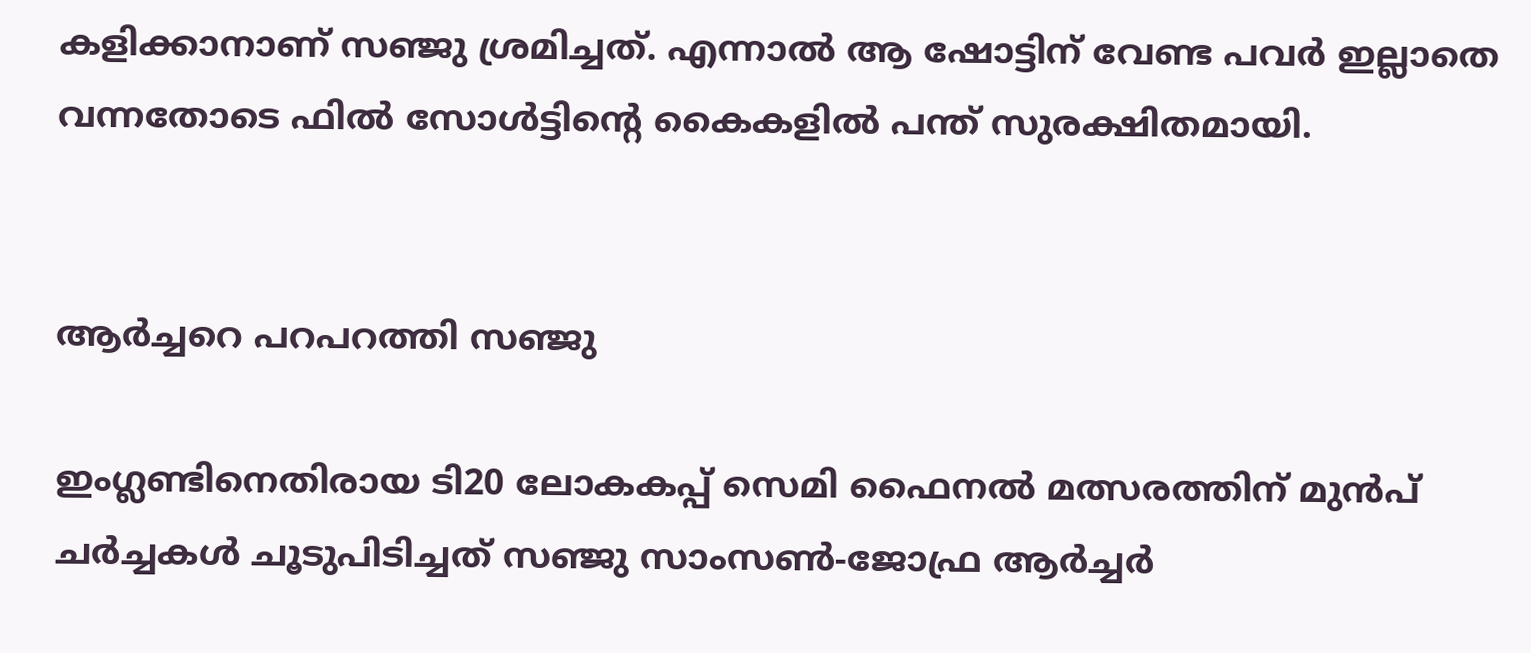കളിക്കാനാണ് സഞ്ജു ശ്രമിച്ചത്. എന്നാല്‍ ആ ഷോട്ടിന് വേണ്ട പവർ ഇല്ലാതെ വന്നതോടെ ഫില്‍ സോള്‍ട്ടിന്റെ കൈകളില്‍ പന്ത് സുരക്ഷിതമായി.


ആർച്ചറെ പറപറത്തി സഞ്ജു

ഇംഗ്ലണ്ടിനെതിരായ ടി20 ലോകകപ്പ് സെമി ഫൈനല്‍ മത്സരത്തിന് മുൻപ് ചർച്ചകള്‍ ചൂടുപിടിച്ചത് സഞ്ജു സാംസണ്‍-ജോഫ്ര ആർച്ചർ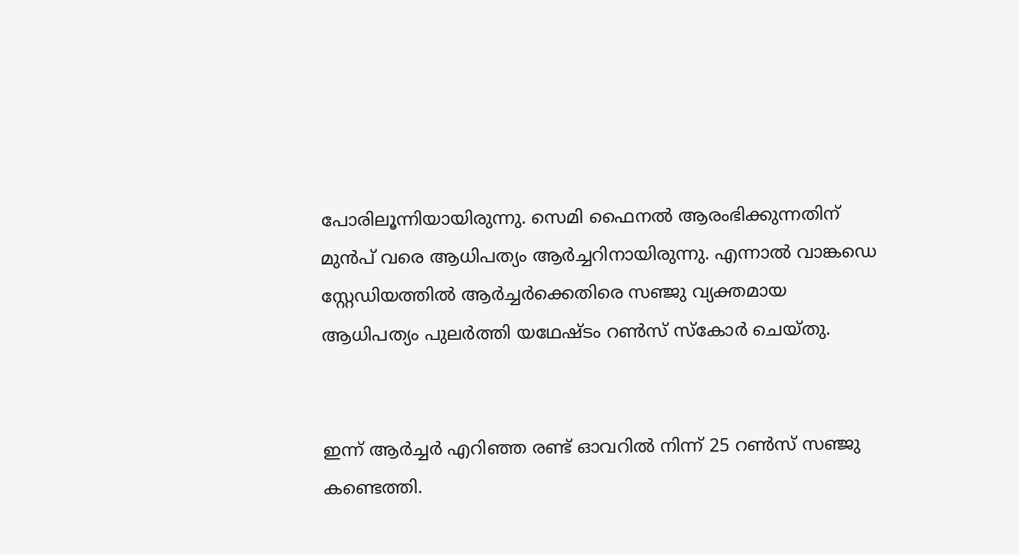പോരിലൂന്നിയായിരുന്നു. സെമി ഫൈനല്‍ ആരംഭിക്കുന്നതിന് മുൻപ് വരെ ആധിപത്യം ആർച്ചറിനായിരുന്നു. എന്നാല്‍ വാങ്കഡെ സ്റ്റേഡിയത്തില്‍ ആർച്ചർക്കെതിരെ സഞ്ജു വ്യക്തമായ ആധിപത്യം പുലർത്തി യഥേഷ്ടം റണ്‍സ് സ്കോർ ചെയ്തു.


ഇന്ന് ആർച്ചർ എറിഞ്ഞ രണ്ട് ഓവറില്‍ നിന്ന് 25 റണ്‍സ് സഞ്ജു കണ്ടെത്തി.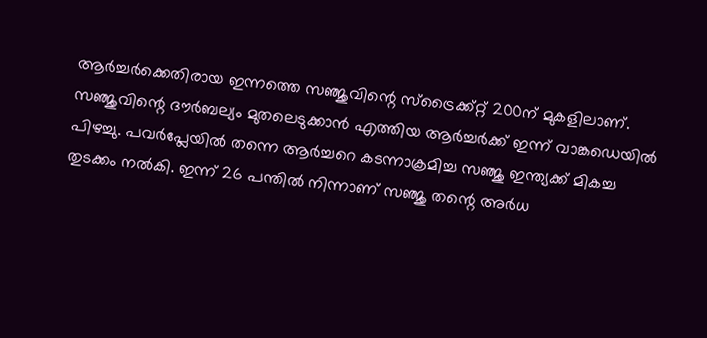ആർച്ചർക്കെതിരായ ഇന്നത്തെ സഞ്ജുവിന്റെ സ്ട്രൈക്ക്റ്റ് 200ന് മുകളിലാണ്. സഞ്ജുവിന്റെ ദൗർബല്യം മുതലെടുക്കാൻ എത്തിയ ആർച്ചർക്ക് ഇന്ന് വാങ്കഡെയില്‍ പിഴച്ചു. പവർപ്ലേയില്‍ തന്നെ ആർച്ചറെ കടന്നാക്രമിച്ച സഞ്ജു ഇന്ത്യക്ക് മികച്ച തുടക്കം നല്‍കി. ഇന്ന് 26 പന്തില്‍ നിന്നാണ് സഞ്ജു തന്റെ അർധ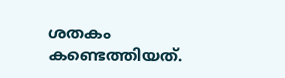ശതകം കണ്ടെത്തിയത്.